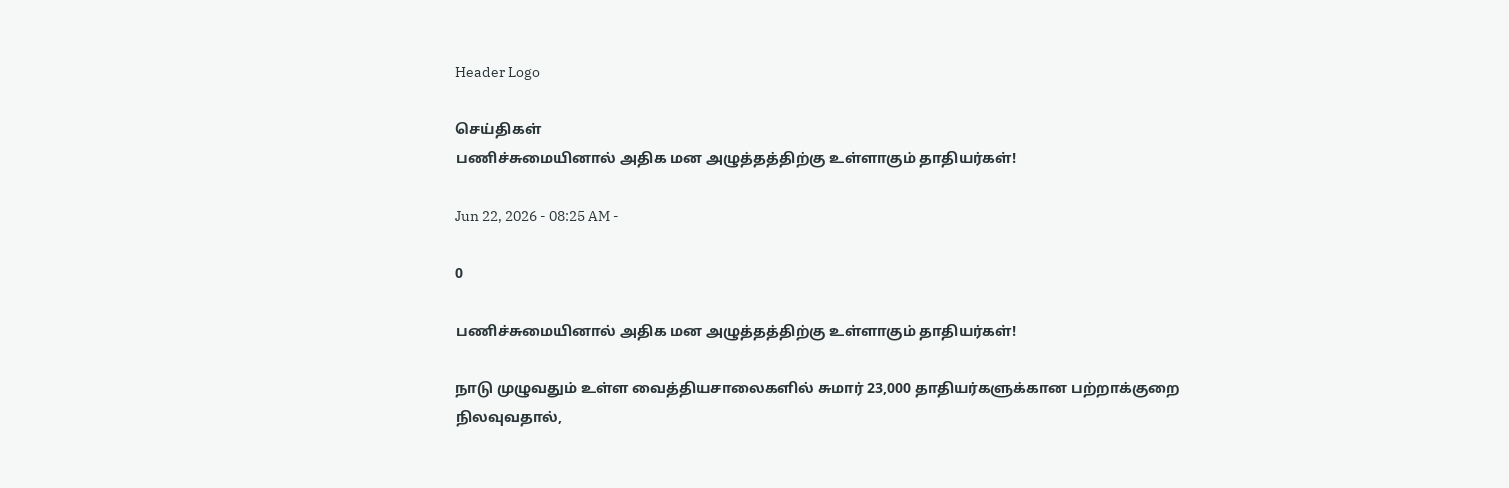Header Logo

செய்திகள்
பணிச்சுமையினால் அதிக மன அழுத்தத்திற்கு உள்ளாகும் தாதியர்கள்!

Jun 22, 2026 - 08:25 AM -

0

பணிச்சுமையினால் அதிக மன அழுத்தத்திற்கு உள்ளாகும் தாதியர்கள்!

நாடு முழுவதும் உள்ள வைத்தியசாலைகளில் சுமார் 23,000 தாதியர்களுக்கான பற்றாக்குறை நிலவுவதால்,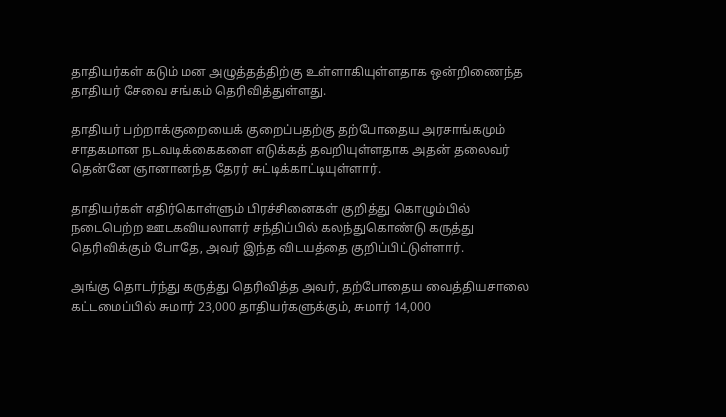தாதியர்கள் கடும் மன அழுத்தத்திற்கு உள்ளாகியுள்ளதாக ஒன்றிணைந்த தாதியர் சேவை சங்கம் தெரிவித்துள்ளது.

தாதியர் பற்றாக்குறையைக் குறைப்பதற்கு தற்போதைய அரசாங்கமும் சாதகமான நடவடிக்கைகளை எடுக்கத் தவறியுள்ளதாக அதன் தலைவர் தென்னே ஞானானந்த தேரர் சுட்டிக்காட்டியுள்ளார்.

தாதியர்கள் எதிர்கொள்ளும் பிரச்சினைகள் குறித்து கொழும்பில் நடைபெற்ற ஊடகவியலாளர் சந்திப்பில் கலந்துகொண்டு கருத்து தெரிவிக்கும் போதே, அவர் இந்த விடயத்தை குறிப்பிட்டுள்ளார்.

அங்கு தொடர்ந்து கருத்து தெரிவித்த அவர், தற்போதைய வைத்தியசாலை கட்டமைப்பில் சுமார் 23,000 தாதியர்களுக்கும், சுமார் 14,000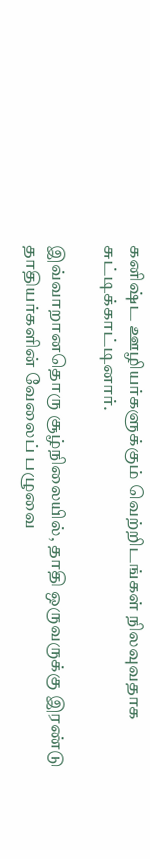கனிஷ்ட ஊழியர்களுக்கும் வெற்றிடங்கள் நிலவுவதாக சுட்டிக்காட்டினார்.

இவ்வாறானதொரு சூழ்நிலையில், தாதி ஒருவருக்கு இரண்டு தாதியர்களின் வேலைப் பழுவை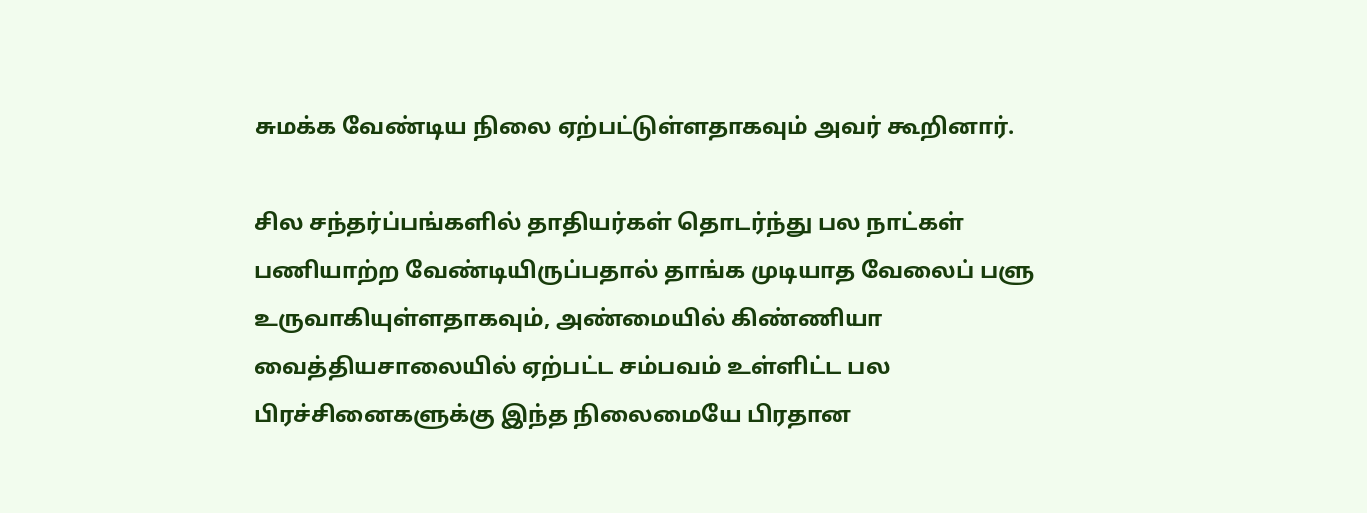சுமக்க வேண்டிய நிலை ஏற்பட்டுள்ளதாகவும் அவர் கூறினார்.

சில சந்தர்ப்பங்களில் தாதியர்கள் தொடர்ந்து பல நாட்கள் பணியாற்ற வேண்டியிருப்பதால் தாங்க முடியாத வேலைப் பளு உருவாகியுள்ளதாகவும், அண்மையில் கிண்ணியா வைத்தியசாலையில் ஏற்பட்ட சம்பவம் உள்ளிட்ட பல பிரச்சினைகளுக்கு இந்த நிலைமையே பிரதான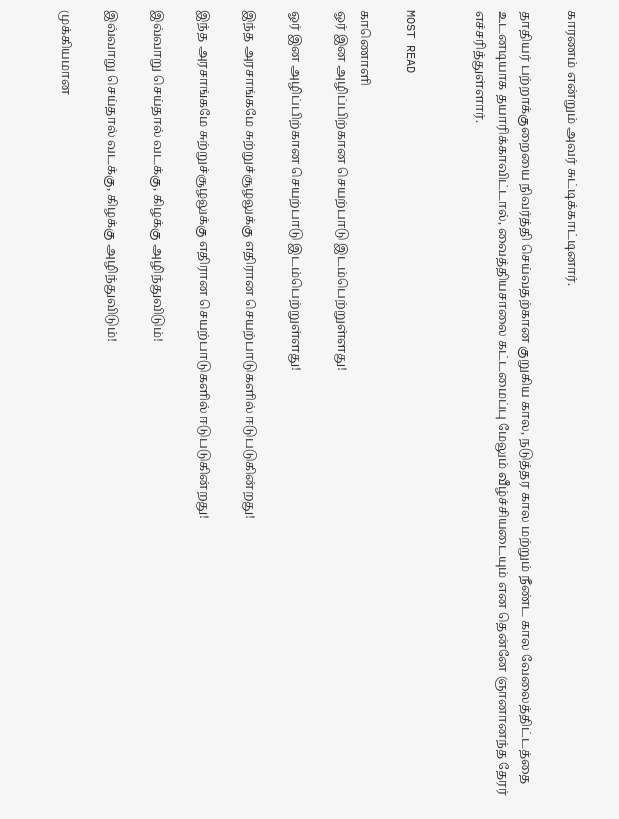காரணம் என்றும் அவர் சுட்டிக்காட்டினார்.

தாதியர் பற்றாக்குறையை நிவர்த்தி செய்வதற்கான குறுகிய கால, நடுத்தர கால மற்றும் நீண்ட கால வேலைத்திட்டத்தை உடனடியாக தயாரிக்காவிட்டால், வைத்தியசாலை கட்டமைப்பு மேலும் வீழ்ச்சியடையும் என தென்னே ஞானானந்த தேரர் எச்சரித்துள்ளார்.


MOST READ

காணொளி
ஓர் இன அழிப்பிற்கான செயற்பாடு இடம்பெற்றுள்ளது!

ஓர் இன அழிப்பிற்கான செயற்பாடு இடம்பெற்றுள்ளது!

இந்த அரசாங்கமே சுற்றுச்சூழலுக்கு எதிரான செயற்பாடுகளில் ஈடுபடுகின்றது!

இந்த அரசாங்கமே சுற்றுச்சூழலுக்கு எதிரான செயற்பாடுகளில் ஈடுபடுகின்றது!

இவ்வாறு செய்தால் வடக்கு, கிழக்கு அழிந்துவிடும்!

இவ்வாறு செய்தால் வடக்கு, கிழக்கு அழிந்துவிடும்!

முக்கியமான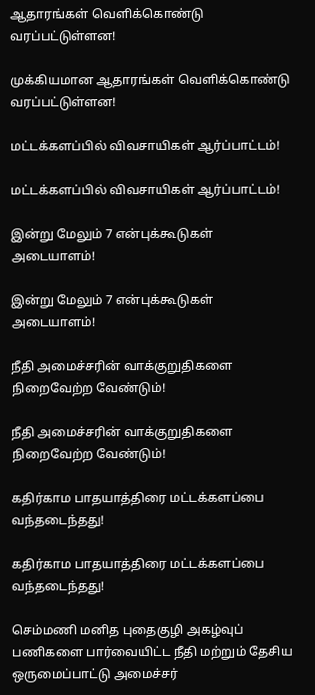ஆதாரங்கள் வெளிக்கொண்டு வரப்பட்டுள்ளன!

முக்கியமான ஆதாரங்கள் வெளிக்கொண்டு வரப்பட்டுள்ளன!

மட்டக்களப்பில் விவசாயிகள் ஆர்ப்பாட்டம்!

மட்டக்களப்பில் விவசாயிகள் ஆர்ப்பாட்டம்!

இன்று மேலும் 7 என்புக்கூடுகள் அடையாளம்!

இன்று மேலும் 7 என்புக்கூடுகள் அடையாளம்!

நீதி அமைச்சரின் வாக்குறுதிகளை நிறைவேற்ற வேண்டும்!

நீதி அமைச்சரின் வாக்குறுதிகளை நிறைவேற்ற வேண்டும்!

கதிர்காம பாதயாத்திரை மட்டக்களப்பை வந்தடைந்தது!

கதிர்காம பாதயாத்திரை மட்டக்களப்பை வந்தடைந்தது!

செம்மணி மனித புதைகுழி அகழ்வுப் பணிகளை பார்வையிட்ட நீதி மற்றும் தேசிய ஒருமைப்பாட்டு அமைச்சர்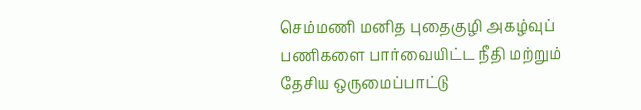செம்மணி மனித புதைகுழி அகழ்வுப் பணிகளை பார்வையிட்ட நீதி மற்றும் தேசிய ஒருமைப்பாட்டு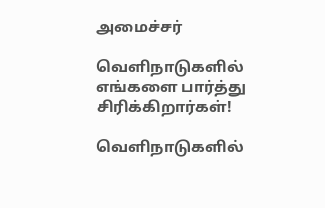அமைச்சர்

வௌிநாடுகளில் எங்களை பார்த்து சிரிக்கிறார்கள்!

வௌிநாடுகளில்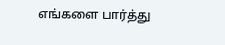எங்களை பார்த்து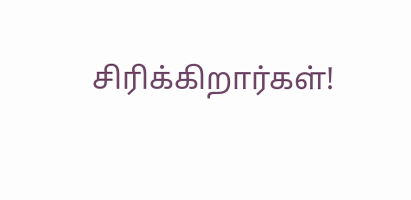சிரிக்கிறார்கள்!